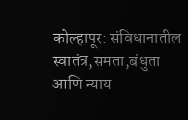कोल्हापूर: संविधानातील स्वातंत्र,समता,बंधुता आणि न्याय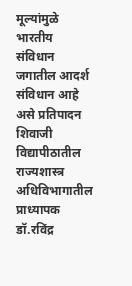मूल्यांमुळे भारतीय संविधान जगातील आदर्श संविधान आहे असे प्रतिपादन शिवाजी विद्यापीठातील राज्यशास्त्र अधिविभागातील प्राध्यापक डॉ.रविंद्र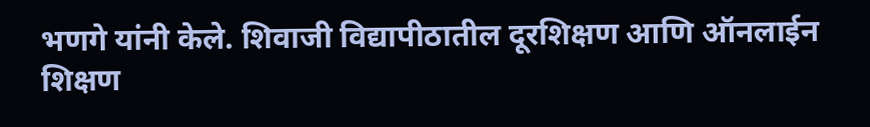भणगे यांनी केले. शिवाजी विद्यापीठातील दूरशिक्षण आणि ऑनलाईन शिक्षण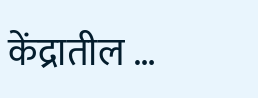केंद्रातील …